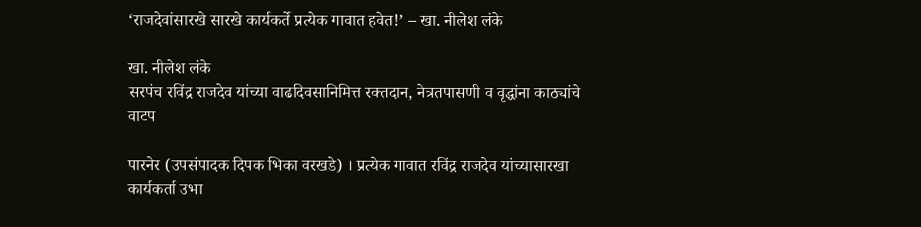‘राजदेवांसारखे सारखे कार्यकर्ते प्रत्येक गावात हवेत!’ – खा. नीलेश लंके

खा. नीलेश लंके
सरपंच रविंद्र राजदेव यांच्या वाढदिवसानिमित्त रक्तदान, नेत्रतपासणी व वृद्धांना काठ्यांचे वाटप

पारनेर (उपसंपादक दिपक भिका वरखडे) । प्रत्येक गावात रविंद्र राजदेव यांच्यासारखा कार्यकर्ता उभा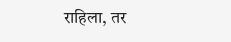राहिला, तर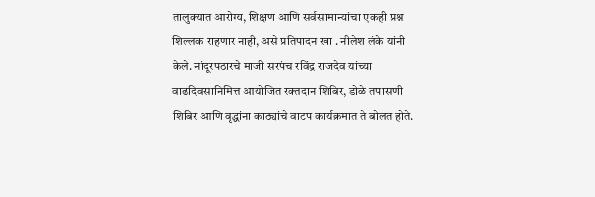तालुक्यात आरोग्य, शिक्षण आणि सर्वसामान्यांचा एकही प्रश्न शिल्लक राहणार नाही, असे प्रतिपादन खा . नीलेश लंके यांनी केले. नांदूरपठारचे माजी सरपंच रविंद्र राजदेव यांच्या वाढदिवसानिमित्त आयोजित रक्तदान शिबिर, डोळे तपासणी शिबिर आणि वृद्धांना काठ्यांचे वाटप कार्यक्रमात ते बोलत होते.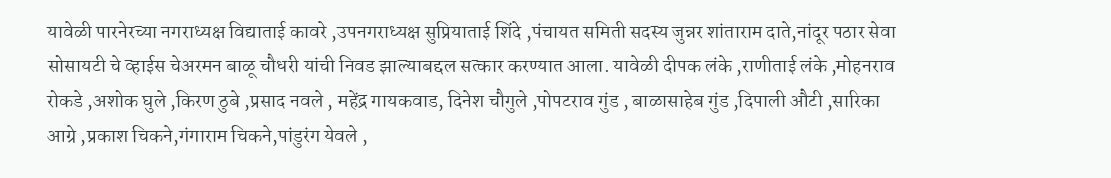यावेळी पारनेरच्या नगराध्यक्ष विद्याताई कावरे ,उपनगराध्यक्ष सुप्रियाताई शिंदे ,पंचायत समिती सदस्य जुन्नर शांताराम दाते,नांदूर पठार सेवा सोसायटी चे व्हाईस चेअरमन बाळू चौधरी यांची निवड झाल्याबद्दल सत्कार करण्यात आला. यावेळी दीपक लंके ,राणीताई लंके ,मोहनराव रोकडे ,अशोक घुले ,किरण ठुबे ,प्रसाद नवले , महेंद्र गायकवाड, दिनेश चौगुले ,पोपटराव गुंड , बाळासाहेब गुंड ,दिपाली औटी ,सारिका आग्रे ,प्रकाश चिकने,गंगाराम चिकने,पांडुरंग येवले ,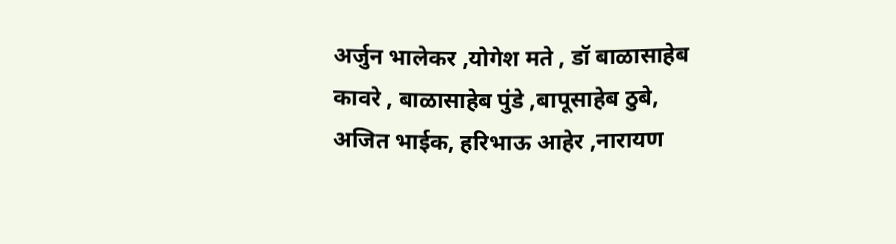अर्जुन भालेकर ,योगेश मते , डॉ बाळासाहेब कावरे , बाळासाहेब पुंडे ,बापूसाहेब ठुबे, अजित भाईक, हरिभाऊ आहेर ,नारायण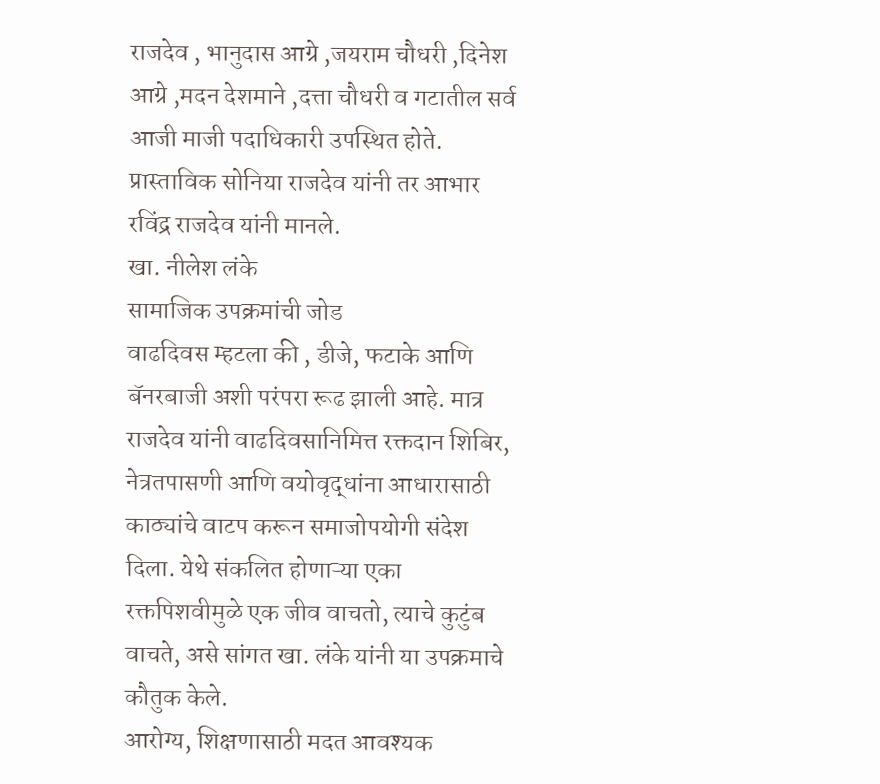राजदेव , भानुदास आग्रे ,जयराम चौधरी ,दिनेश आग्रे ,मदन देशमाने ,दत्ता चौधरी व गटातील सर्व आजी माजी पदाधिकारी उपस्थित होते. प्रास्ताविक सोनिया राजदेव यांनी तर आभार रविंद्र राजदेव यांनी मानले.
खा. नीलेश लंके
सामाजिक उपक्रमांची जोड
वाढदिवस म्हटला की , डीजे, फटाके आणि बॅनरबाजी अशी परंपरा रूढ झाली आहे. मात्र राजदेव यांनी वाढदिवसानिमित्त रक्तदान शिबिर, नेत्रतपासणी आणि वयोवृद्धांना आधारासाठी काठ्यांचे वाटप करून समाजोपयोगी संदेश दिला. येथे संकलित होणाऱ्या एका रक्तपिशवीमुळे एक जीव वाचतो, त्याचे कुटुंब वाचते, असे सांगत खा. लंके यांनी या उपक्रमाचे कौतुक केले.
आरोग्य, शिक्षणासाठी मदत आवश्यक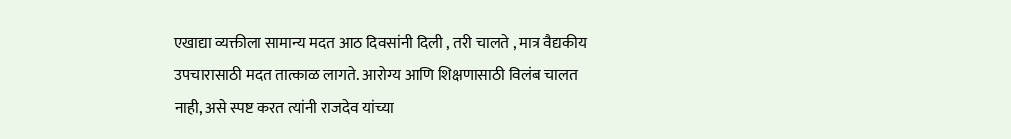एखाद्या व्यक्तीला सामान्य मदत आठ दिवसांनी दिली , तरी चालते , मात्र वैद्यकीय उपचारासाठी मदत तात्काळ लागते. आरोग्य आणि शिक्षणासाठी विलंब चालत नाही, असे स्पष्ट करत त्यांनी राजदेव यांच्या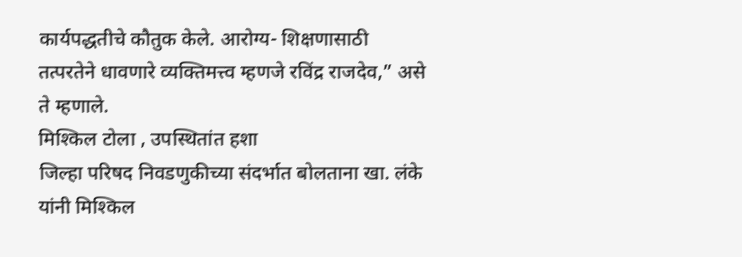कार्यपद्धतीचे कौतुक केले. आरोग्य- शिक्षणासाठी तत्परतेने धावणारे व्यक्तिमत्त्व म्हणजे रविंद्र राजदेव,” असे ते म्हणाले.
मिश्किल टोला , उपस्थितांत हशा
जिल्हा परिषद निवडणुकीच्या संदर्भात बोलताना खा. लंके यांनी मिश्किल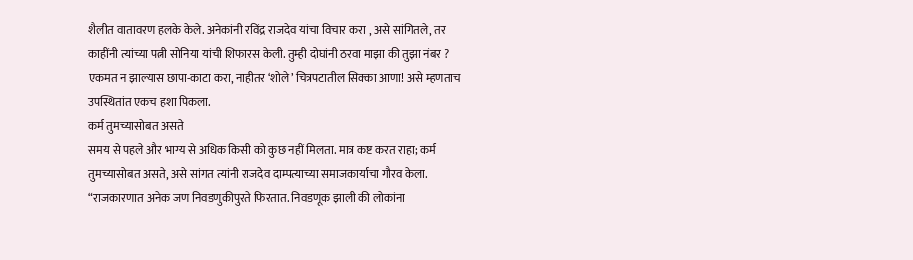शैलीत वातावरण हलके केले. अनेकांनी रविंद्र राजदेव यांचा विचार करा , असे सांगितले, तर काहींनी त्यांच्या पत्नी सोनिया यांची शिफारस केली. तुम्ही दोघांनी ठरवा माझा की तुझा नंबर ? एकमत न झाल्यास छापा-काटा करा, नाहीतर ‘शोले’ चित्रपटातील सिक्का आणा! असे म्हणताच उपस्थितांत एकच हशा पिकला.
कर्म तुमच्यासोबत असते
समय से पहले और भाग्य से अधिक किसी को कुछ नहीं मिलता. मात्र कष्ट करत राहा; कर्म तुमच्यासोबत असते, असे सांगत त्यांनी राजदेव दाम्पत्याच्या समाजकार्याचा गौरव केला. “राजकारणात अनेक जण निवडणुकीपुरते फिरतात. निवडणूक झाली की लोकांना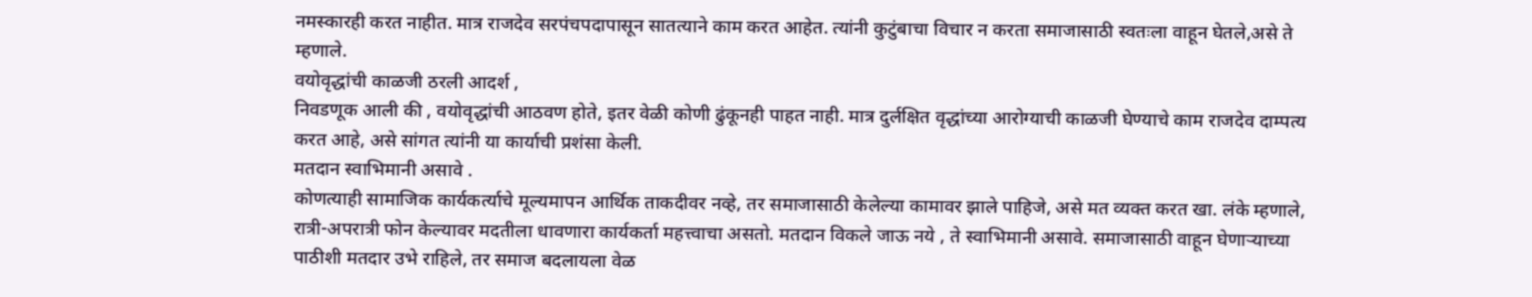नमस्कारही करत नाहीत. मात्र राजदेव सरपंचपदापासून सातत्याने काम करत आहेत. त्यांनी कुटुंबाचा विचार न करता समाजासाठी स्वतःला वाहून घेतले,असे ते म्हणाले.
वयोवृद्धांची काळजी ठरली आदर्श ,
निवडणूक आली की , वयोवृद्धांची आठवण होते, इतर वेळी कोणी ढुंकूनही पाहत नाही. मात्र दुर्लक्षित वृद्धांच्या आरोग्याची काळजी घेण्याचे काम राजदेव दाम्पत्य करत आहे, असे सांगत त्यांनी या कार्याची प्रशंसा केली.
मतदान स्वाभिमानी असावे .
कोणत्याही सामाजिक कार्यकर्त्याचे मूल्यमापन आर्थिक ताकदीवर नव्हे, तर समाजासाठी केलेल्या कामावर झाले पाहिजे, असे मत व्यक्त करत खा. लंके म्हणाले, रात्री-अपरात्री फोन केल्यावर मदतीला धावणारा कार्यकर्ता महत्त्वाचा असतो. मतदान विकले जाऊ नये , ते स्वाभिमानी असावे. समाजासाठी वाहून घेणाऱ्याच्या पाठीशी मतदार उभे राहिले, तर समाज बदलायला वेळ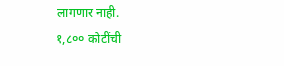लागणार नाही.
१,८०० कोटींची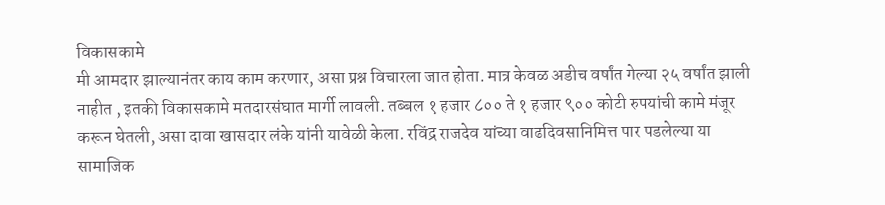विकासकामे
मी आमदार झाल्यानंतर काय काम करणार, असा प्रश्न विचारला जात होता. मात्र केवळ अडीच वर्षांत गेल्या २५ वर्षांत झाली नाहीत , इतकी विकासकामे मतदारसंघात मार्गी लावली. तब्बल १ हजार ८०० ते १ हजार ९०० कोटी रुपयांची कामे मंजूर करून घेतली, असा दावा खासदार लंके यांनी यावेळी केला. रविंद्र राजदेव यांच्या वाढदिवसानिमित्त पार पडलेल्या या सामाजिक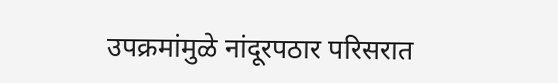उपक्रमांमुळे नांदूरपठार परिसरात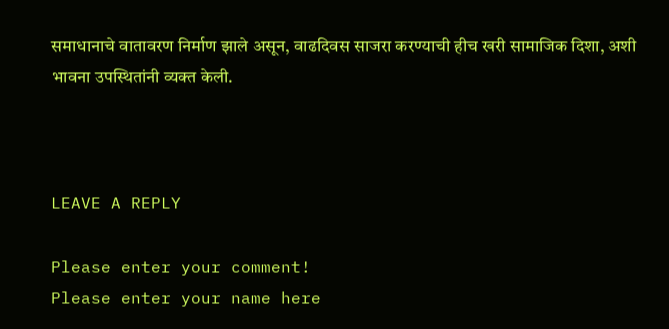समाधानाचे वातावरण निर्माण झाले असून, वाढदिवस साजरा करण्याची हीच खरी सामाजिक दिशा, अशी भावना उपस्थितांनी व्यक्त केली.



LEAVE A REPLY

Please enter your comment!
Please enter your name here